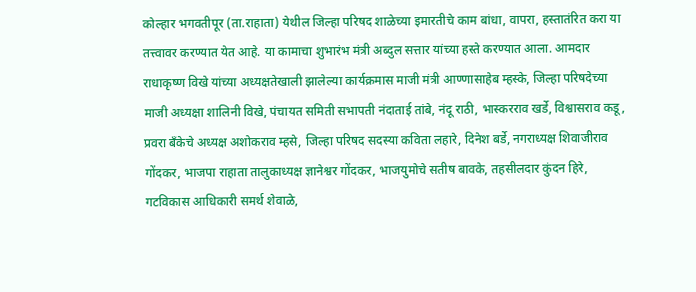कोल्हार भगवतीपूर (ता.राहाता) येथील जिल्हा परिषद शाळेच्या इमारतीचे काम बांधा, वापरा, हस्तातंरित करा या तत्त्वावर करण्यात येत आहे. या कामाचा शुभारंभ मंत्री अब्दुल सत्तार यांच्या हस्ते करण्यात आला. आमदार राधाकृष्ण विखे यांच्या अध्यक्षतेखाली झालेल्या कार्यक्रमास माजी मंत्री आण्णासाहेब म्हस्के, जिल्हा परिषदेच्या माजी अध्यक्षा शालिनी विखे, पंचायत समिती सभापती नंदाताई तांबे, नंदू राठी, भास्करराव खर्डे, विश्वासराव कडू, प्रवरा बॅंकेचे अध्यक्ष अशोकराव म्हसे, जिल्हा परिषद सदस्या कविता लहारे, दिनेश बर्डे, नगराध्यक्ष शिवाजीराव गोंदकर, भाजपा राहाता तालुकाध्यक्ष ज्ञानेश्वर गोंदकर, भाजयुमोचे सतीष बावके, तहसीलदार कुंदन हिरे, गटविकास आधिकारी समर्थ शेवाळे,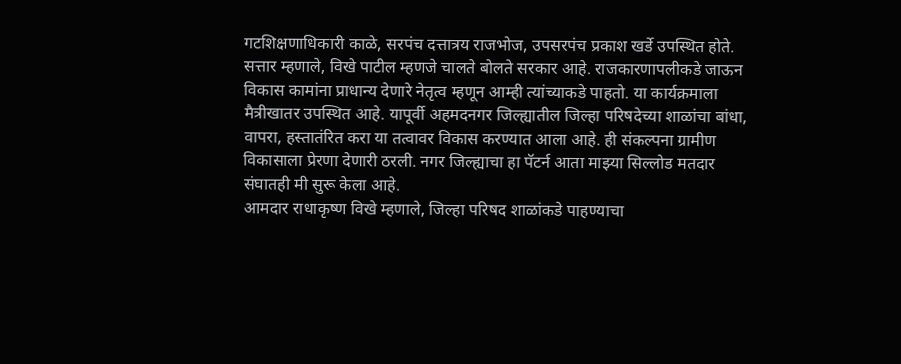गटशिक्षणाधिकारी काळे, सरपंच दत्तात्रय राजभोज, उपसरपंच प्रकाश खर्डे उपस्थित होते.
सत्तार म्हणाले, विखे पाटील म्हणजे चालते बोलते सरकार आहे. राजकारणापलीकडे जाऊन विकास कामांना प्राधान्य देणारे नेतृत्व म्हणून आम्ही त्यांच्याकडे पाहतो. या कार्यक्रमाला मैत्रीखातर उपस्थित आहे. यापूर्वी अहमदनगर जिल्ह्यातील जिल्हा परिषदेच्या शाळांचा बांधा, वापरा, हस्तातंरित करा या तत्वावर विकास करण्यात आला आहे. ही संकल्पना ग्रामीण विकासाला प्रेरणा देणारी ठरली. नगर जिल्ह्याचा हा पॅटर्न आता माझ्या सिल्लोड मतदार संघातही मी सुरू केला आहे.
आमदार राधाकृष्ण विखे म्हणाले, जिल्हा परिषद शाळांकडे पाहण्याचा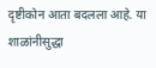दृष्टीकोन आता बदलला आहे. या शाळांनीसुद्धा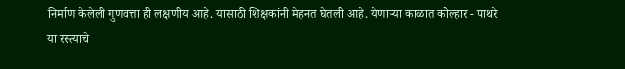निर्माण केलेली गुणवत्ता ही लक्षणीय आहे. यासाठी शिक्षकांनी मेहनत घेतली आहे. येणाऱ्या काळात कोल्हार - पाथरे या रस्त्याचे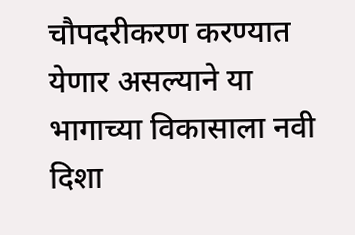चौपदरीकरण करण्यात येणार असल्याने या भागाच्या विकासाला नवी दिशा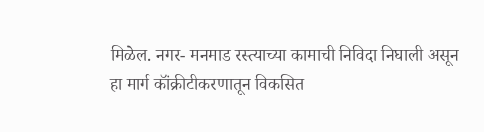मिळेल. नगर- मनमाड रस्त्याच्या कामाची निविदा निघाली असून हा मार्ग कॉंक्रीटीकरणातून विकसित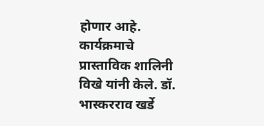होणार आहे. कार्यक्रमाचे प्रास्ताविक शालिनी विखे यांनी केले. डॉ. भास्करराव खर्डे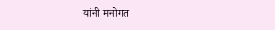यांनी मनोगत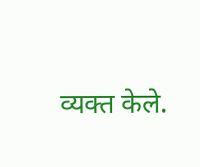व्यक्त केले.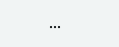...